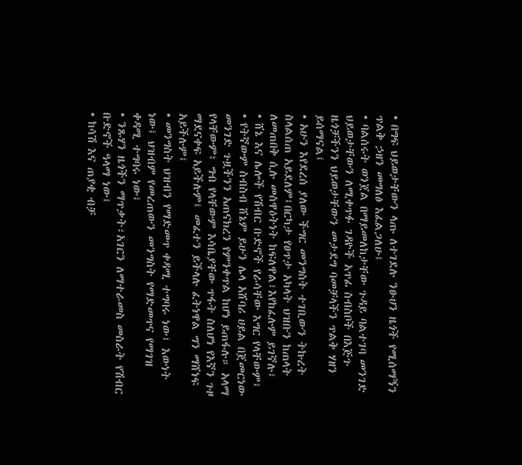• በግፍ ህይወታቸውን ላጡ ለተገደሉ ንፁሀን ዜጎች የሚሰማኝን ጥልቅ ኃዘን መግለፅ እፈልጋለሁ፤
• ባልሰሩት ወንጀል በማይመለከታቸው ጉዳይ ባልተገባ መንገድ ህይወታቸውን ለሚቀጥፉ ገዳዮች አጥፊ ስብስቦች በእጅጉ ዜጎቻችንን ህይወታቸውን መታደግ ባመቻላችን ጥልቅ ሃዘን ይሰማናል፤
• አሁን እየደረሰ ያለው ችግር መንግስት ተገቢውን ትኩረት ስላልሰጠ አይደለም፤በርካታ የፀጥታ አካላት ህዝቡን ከጠላት ለመጠበቅ ሲሉ መስዋዕትነት ከፍለዋል፣እየከፈሉም ይገኛሉ፤
• ሸኔ እና ሌሎች የሽብር ቡድኖች የራሳቸው እግር የላቸውም፤
• የትኛውም ስብስብ ሸኔም ይሁን ሌላ አሸባሪ ሀይል በጀመርነው መንገድ ጉዟችንን አጠናክረን የምንቀጥል ከሆነ ይጠፋሉ። አላማ የላቸውም፣ ግብ የላቸውም እሳቤያቸው ጥፋት ስለሆነ የእኛን ጉዞ ማደናቀፍ አይችሉም፤ መፈተን ይችላሉ ፈትነዋል ግን ማሸነፍ አይችሉም፤
• መንግስት ህዝብን የማድመጥ ቀዳሚ ተግባሩ ነው፤ እውነት ነው፤ ህዝብም የመረጠውን መንግስት የማድመጥና የማገዝ ቀዳሚ ተግባሩ ነው፤
• ንጹሃን ዜጎችን ማጥቃት፣አገርን ለማተራመስ መስራት የሽብር ቡድኖች ዓላማ ነው፤
• ከሳሽ እና ጠያቂ ብቻ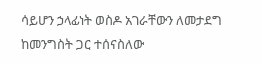ሳይሆን ኃላፊነት ወስዶ አገራቸውን ለመታደግ ከመንግስት ጋር ተሰናስለው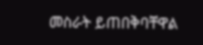መስራት ይጠበቅባቸዋል